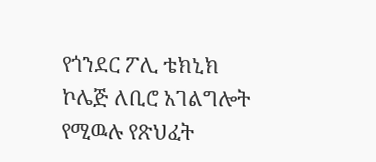የጎንደር ፖሊ ቴክኒክ ኮሌጅ ለቢሮ አገልግሎት የሚዉሉ የጽህፈት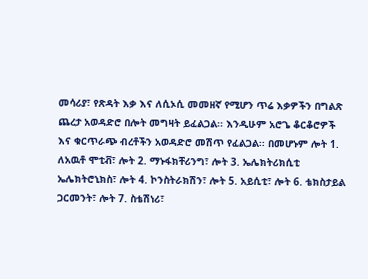መሳሪያ፣ የጽዳት እቃ እና ለሲኦሲ መመዘኛ የሚሆን ጥሬ እቃዎችን በግልጽ ጨረታ አወዳድሮ በሎት መግዛት ይፈልጋል፡፡ እንዲሁም አሮጌ ቆርቆሮዎች እና ቁርጥራጭ ብረቶችን አወዳድሮ መሽጥ የፈልጋል፡፡ በመሆኑም ሎት 1. ለአዉቶ ሞቲቭ፣ ሎት 2. ማኑፋክቸሪንግ፣ ሎት 3. ኤሌክትሪክሲቲ ኤሌክትሮኒክስ፣ ሎት 4. ኮንስትራክሽን፣ ሎት 5. አይሲቲ፣ ሎት 6. ቴክስታይል ጋርመንት፣ ሎት 7. ስቴሽነሪ፣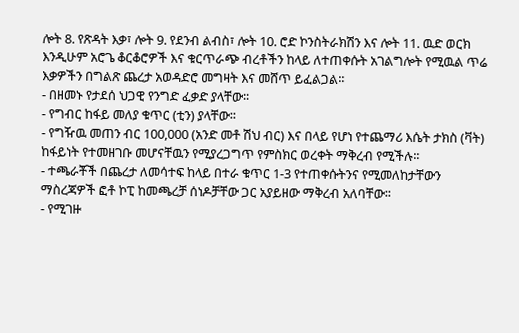ሎት 8. የጽዳት እቃ፣ ሎት 9. የደንብ ልብስ፣ ሎት 10. ሮድ ኮንስትራክሽን እና ሎት 11. ዉድ ወርክ እንዲሁም አሮጌ ቆርቆሮዎች እና ቁርጥራጭ ብረቶችን ከላይ ለተጠቀሱት አገልግሎት የሚዉል ጥሬ እቃዎችን በግልጽ ጨረታ አወዳድሮ መግዛት እና መሸጥ ይፈልጋል፡፡
- በዘመኑ የታደሰ ህጋዊ የንግድ ፈቃድ ያላቸው፡፡
- የግብር ከፋይ መለያ ቁጥር (ቲን) ያላቸው፡፡
- የግዥዉ መጠን ብር 100,000 (አንድ መቶ ሽህ ብር) እና በላይ የሆነ የተጨማሪ እሴት ታክስ (ቫት) ከፋይነት የተመዘገቡ መሆናቸዉን የሚያረጋግጥ የምስክር ወረቀት ማቅረብ የሚችሉ፡፡
- ተጫራቾች በጨረታ ለመሳተፍ ከላይ በተራ ቁጥር 1-3 የተጠቀሱትንና የሚመለከታቸውን ማስረጃዎች ፎቶ ኮፒ ከመጫረቻ ሰነዶቻቸው ጋር አያይዘው ማቅረብ አለባቸው፡፡
- የሚገዙ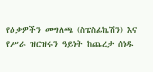የዕቃዎችን መግለጫ (ስፔስፊኬሽን) እና የሥራ ዝርዝሩን ዓይነት ከጨረታ ሰነዱ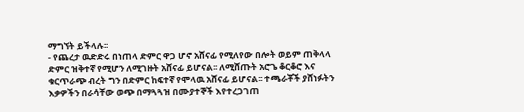ማግኘት ይችላሉ፡፡
- የጨረታ ዉድድሩ በነጠላ ድምር ዋጋ ሆኖ አሸናፊ የሚለየው በሎት ወይም ጠቅላላ ድምር ዝቅተኛ የሚሆን ለሚገዙት አሸናፊ ይሆናል፡፡ ለሚሸጡት አሮጌ ቆርቆሮ እና ቁርጥራጭ ብረት ግን በድምር ከፍተኛ የሞላዉ አሸናፊ ይሆናል፡፡ ተጫራቾች ያሸነፉትን እቃዎችን በራሳቸው ወጭ በማጓጓዝ በሙያተኞች እየተረጋገጠ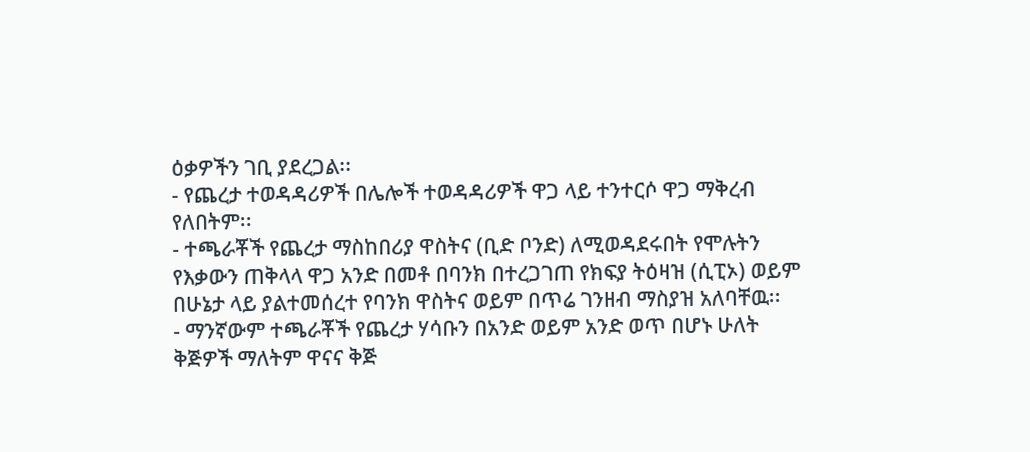ዕቃዎችን ገቢ ያደረጋል፡፡
- የጨረታ ተወዳዳሪዎች በሌሎች ተወዳዳሪዎች ዋጋ ላይ ተንተርሶ ዋጋ ማቅረብ የለበትም፡፡
- ተጫራቾች የጨረታ ማስከበሪያ ዋስትና (ቢድ ቦንድ) ለሚወዳደሩበት የሞሉትን የእቃውን ጠቅላላ ዋጋ አንድ በመቶ በባንክ በተረጋገጠ የክፍያ ትዕዛዝ (ሲፒኦ) ወይም በሁኔታ ላይ ያልተመሰረተ የባንክ ዋስትና ወይም በጥሬ ገንዘብ ማስያዝ አለባቸዉ፡፡
- ማንኛውም ተጫራቾች የጨረታ ሃሳቡን በአንድ ወይም አንድ ወጥ በሆኑ ሁለት ቅጅዎች ማለትም ዋናና ቅጅ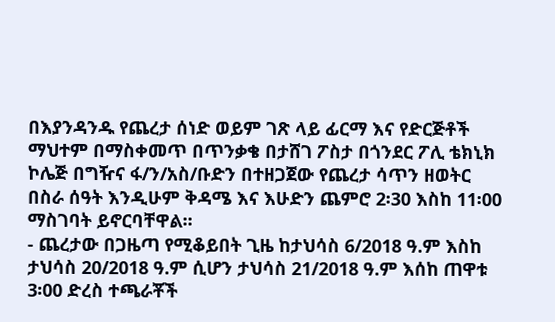በእያንዳንዱ የጨረታ ሰነድ ወይም ገጽ ላይ ፊርማ እና የድርጅቶች ማህተም በማስቀመጥ በጥንቃቄ በታሸገ ፖስታ በጎንደር ፖሊ ቴክኒክ ኮሌጅ በግዥና ፋ/ን/አስ/ቡድን በተዘጋጀው የጨረታ ሳጥን ዘወትር በስራ ሰዓት እንዲሁም ቅዳሜ እና እሁድን ጨምሮ 2፡30 እስከ 11፡00 ማስገባት ይኖርባቸዋል፡፡
- ጨረታው በጋዜጣ የሚቆይበት ጊዜ ከታህሳስ 6/2018 ዓ.ም እስከ ታህሳስ 20/2018 ዓ.ም ሲሆን ታህሳስ 21/2018 ዓ.ም እሰከ ጠዋቱ 3፡00 ድረስ ተጫራቾች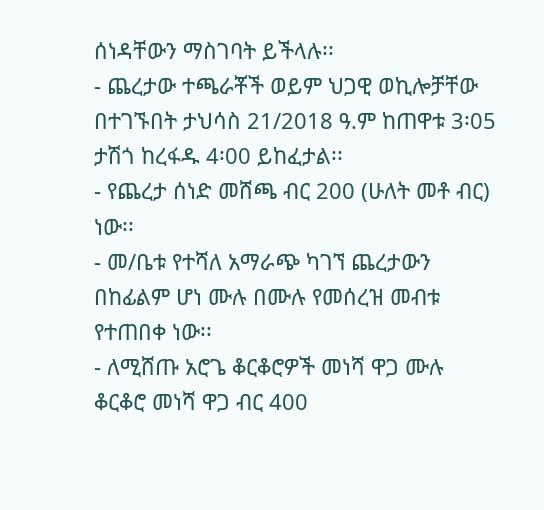ሰነዳቸውን ማስገባት ይችላሉ፡፡
- ጨረታው ተጫራቾች ወይም ህጋዊ ወኪሎቻቸው በተገኙበት ታህሳስ 21/2018 ዓ.ም ከጠዋቱ 3፡05 ታሽጎ ከረፋዱ 4፡00 ይከፈታል፡፡
- የጨረታ ሰነድ መሸጫ ብር 200 (ሁለት መቶ ብር) ነው፡፡
- መ/ቤቱ የተሻለ አማራጭ ካገኘ ጨረታውን በከፊልም ሆነ ሙሉ በሙሉ የመሰረዝ መብቱ የተጠበቀ ነው፡፡
- ለሚሸጡ አሮጌ ቆርቆሮዎች መነሻ ዋጋ ሙሉ ቆርቆሮ መነሻ ዋጋ ብር 400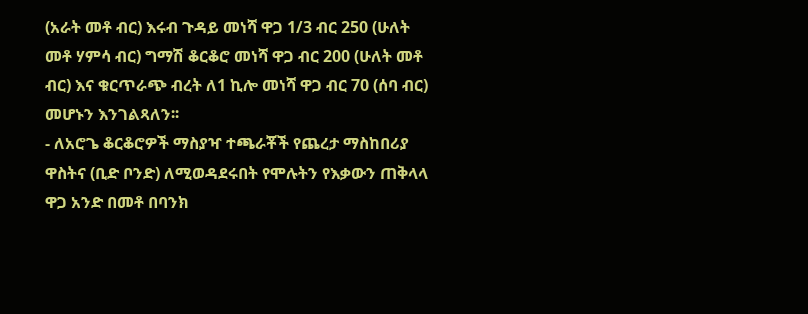(አራት መቶ ብር) እሩብ ጉዳይ መነሻ ዋጋ 1/3 ብር 250 (ሁለት መቶ ሃምሳ ብር) ግማሽ ቆርቆሮ መነሻ ዋጋ ብር 200 (ሁለት መቶ ብር) እና ቁርጥራጭ ብረት ለ1 ኪሎ መነሻ ዋጋ ብር 70 (ሰባ ብር) መሆኑን እንገልጻለን፡፡
- ለአሮጌ ቆርቆሮዎች ማስያዣ ተጫራቾች የጨረታ ማስከበሪያ ዋስትና (ቢድ ቦንድ) ለሚወዳደሩበት የሞሉትን የእቃውን ጠቅላላ ዋጋ አንድ በመቶ በባንክ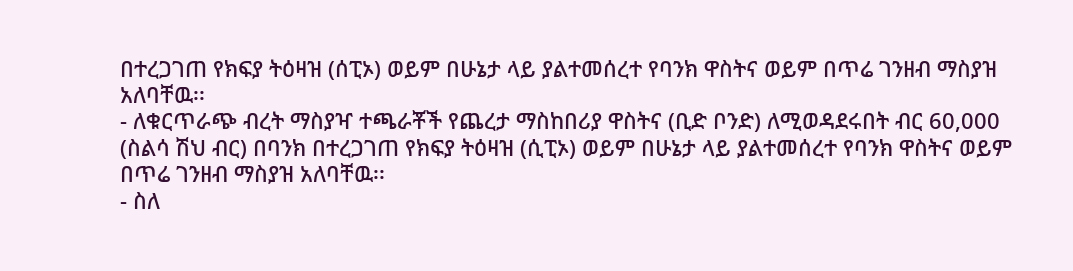በተረጋገጠ የክፍያ ትዕዛዝ (ሰፒኦ) ወይም በሁኔታ ላይ ያልተመሰረተ የባንክ ዋስትና ወይም በጥሬ ገንዘብ ማስያዝ አለባቸዉ፡፡
- ለቁርጥራጭ ብረት ማስያዣ ተጫራቾች የጨረታ ማስከበሪያ ዋስትና (ቢድ ቦንድ) ለሚወዳደሩበት ብር 60,000 (ስልሳ ሽህ ብር) በባንክ በተረጋገጠ የክፍያ ትዕዛዝ (ሲፒኦ) ወይም በሁኔታ ላይ ያልተመሰረተ የባንክ ዋስትና ወይም በጥሬ ገንዘብ ማስያዝ አለባቸዉ፡፡
- ስለ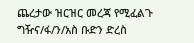ጨረታው ዝርዝር መረጃ የሚፈልጉ ግዥና/ፋ/ን/አስ ቡድን ድረስ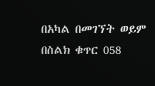በአካል በመገኘት ወይም በስልክ ቁጥር 058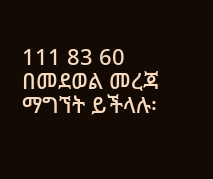111 83 60 በመደወል መረጃ ማግኘት ይችላሉ፡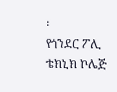፡
የጎንደር ፖሊ ቴክኒክ ኮሌጅ